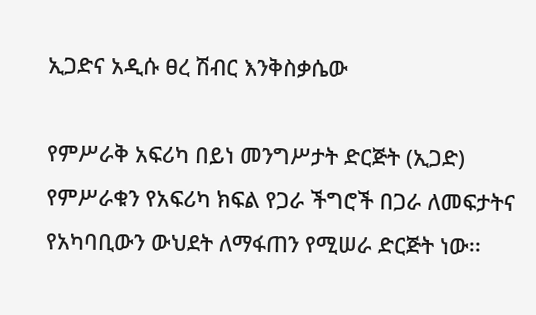ኢጋድና አዲሱ ፀረ ሽብር እንቅስቃሴው

የምሥራቅ አፍሪካ በይነ መንግሥታት ድርጅት (ኢጋድ) የምሥራቁን የአፍሪካ ክፍል የጋራ ችግሮች በጋራ ለመፍታትና የአካባቢውን ውህደት ለማፋጠን የሚሠራ ድርጅት ነው፡፡